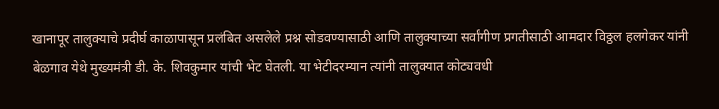खानापूर तालुक्याचे प्रदीर्घ काळापासून प्रलंबित असलेले प्रश्न सोडवण्यासाठी आणि तालुक्याच्या सर्वांगीण प्रगतीसाठी आमदार विठ्ठल हलगेकर यांनी बेळगाव येथे मुख्यमंत्री डी. के. शिवकुमार यांची भेट घेतली. या भेटीदरम्यान त्यांनी तालुक्यात कोट्यवधी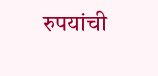रुपयांची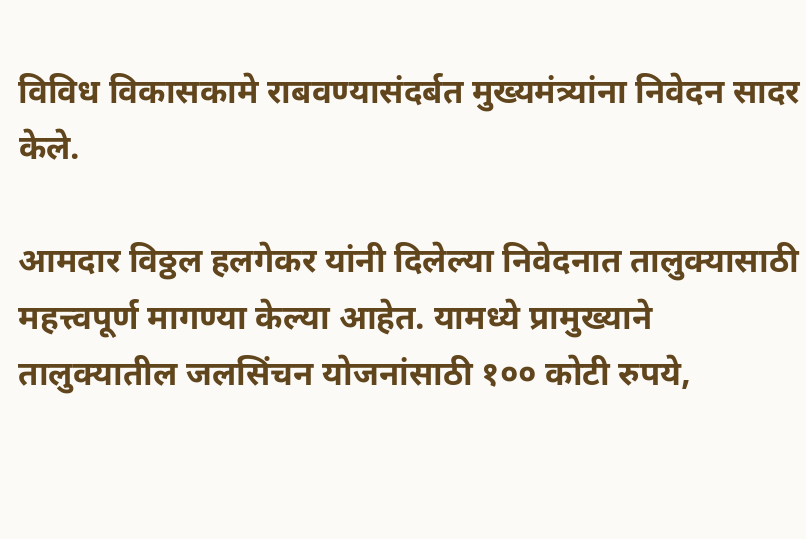विविध विकासकामे राबवण्यासंदर्बत मुख्यमंत्र्यांना निवेदन सादर केले.

आमदार विठ्ठल हलगेकर यांनी दिलेल्या निवेदनात तालुक्यासाठी महत्त्वपूर्ण मागण्या केल्या आहेत. यामध्ये प्रामुख्याने तालुक्यातील जलसिंचन योजनांसाठी १०० कोटी रुपये,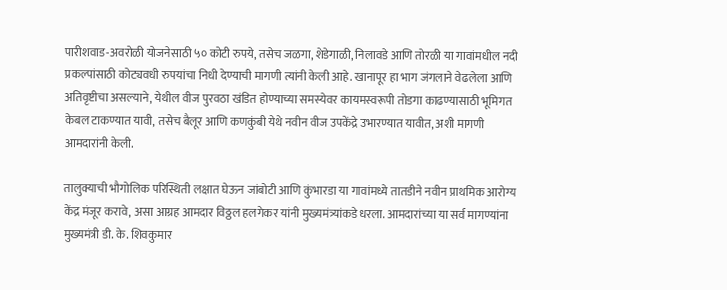पारीशवाड-अवरोळी योजनेसाठी ५० कोटी रुपये, तसेच जळगा, शेडेगाळी, निलावडे आणि तोरळी या गावांमधील नदी प्रकल्पांसाठी कोट्यवधी रुपयांचा निधी देण्याची मागणी त्यांनी केली आहे. खानापूर हा भाग जंगलाने वेढलेला आणि अतिवृष्टीचा असल्याने, येथील वीज पुरवठा खंडित होण्याच्या समस्येवर कायमस्वरूपी तोडगा काढण्यासाठी भूमिगत केबल टाकण्यात यावी, तसेच बैलूर आणि कणकुंबी येथे नवीन वीज उपकेंद्रे उभारण्यात यावीत, अशी मागणी आमदारांनी केली.

तालुक्याची भौगोलिक परिस्थिती लक्षात घेऊन जांबोटी आणि कुंभारडा या गावांमध्ये तातडीने नवीन प्राथमिक आरोग्य केंद्र मंजूर करावे, असा आग्रह आमदार विठ्ठल हलगेकर यांनी मुख्यमंत्र्यांकडे धरला. आमदारांच्या या सर्व मागण्यांना मुख्यमंत्री डी. के. शिवकुमार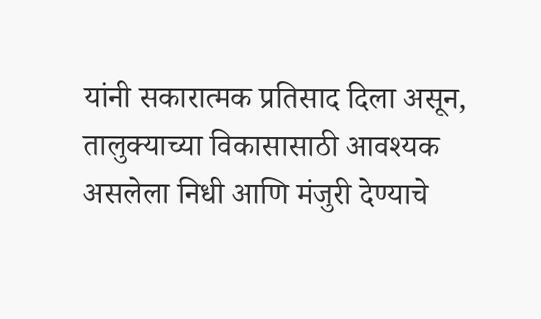यांनी सकारात्मक प्रतिसाद दिला असून, तालुक्याच्या विकासासाठी आवश्यक असलेला निधी आणि मंजुरी देण्याचे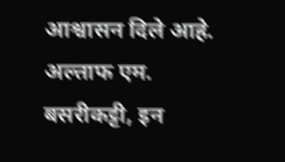आश्वासन दिले आहे.
अल्ताफ एम. बसरीकट्टी, इन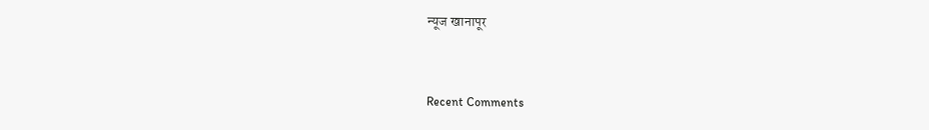न्यूज खानापूर


Recent Comments